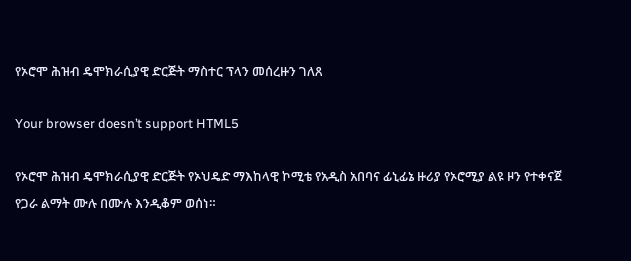የኦሮሞ ሕዝብ ዴሞክራሲያዊ ድርጅት ማስተር ፕላን መሰረዙን ገለጸ

Your browser doesn’t support HTML5

የኦሮሞ ሕዝብ ዴሞክራሲያዊ ድርጅት የኦህዴድ ማእከላዊ ኮሚቴ የአዲስ አበባና ፊኒፊኔ ዙሪያ የኦሮሚያ ልዩ ዞን የተቀናጀ የጋራ ልማት ሙሉ በሙሉ እንዲቆም ወሰነ።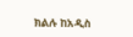ክልሉ ከአዲስ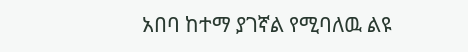አበባ ከተማ ያገኛል የሚባለዉ ልዩ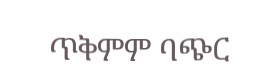ጥቅምም ባጭር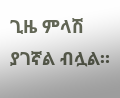ጊዜ ምላሽ ያገኛል ብሏል።